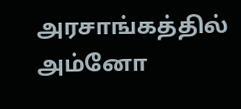அரசாங்கத்தில் அம்னோ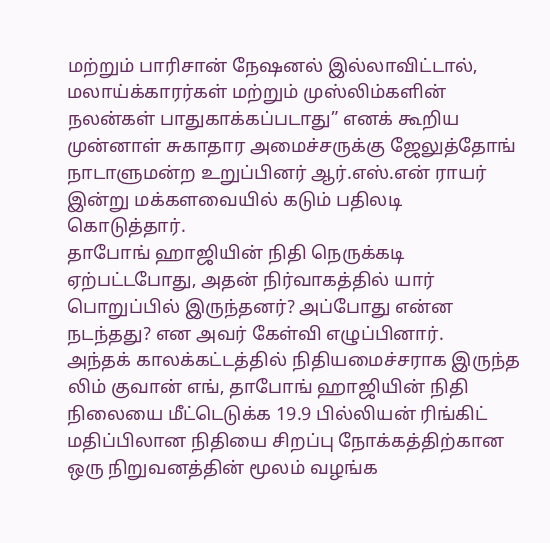மற்றும் பாரிசான் நேஷனல் இல்லாவிட்டால், மலாய்க்காரர்கள் மற்றும் முஸ்லிம்களின் நலன்கள் பாதுகாக்கப்படாது” எனக் கூறிய முன்னாள் சுகாதார அமைச்சருக்கு ஜேலுத்தோங் நாடாளுமன்ற உறுப்பினர் ஆர்.எஸ்.என் ராயர் இன்று மக்களவையில் கடும் பதிலடி கொடுத்தார்.
தாபோங் ஹாஜியின் நிதி நெருக்கடி ஏற்பட்டபோது, அதன் நிர்வாகத்தில் யார் பொறுப்பில் இருந்தனர்? அப்போது என்ன நடந்தது? என அவர் கேள்வி எழுப்பினார்.
அந்தக் காலக்கட்டத்தில் நிதியமைச்சராக இருந்த லிம் குவான் எங், தாபோங் ஹாஜியின் நிதி நிலையை மீட்டெடுக்க 19.9 பில்லியன் ரிங்கிட் மதிப்பிலான நிதியை சிறப்பு நோக்கத்திற்கான ஒரு நிறுவனத்தின் மூலம் வழங்க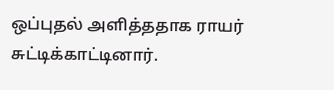ஒப்புதல் அளித்ததாக ராயர் சுட்டிக்காட்டினார்.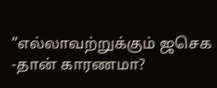“எல்லாவற்றுக்கும் ஜசெக -தான் காரணமா?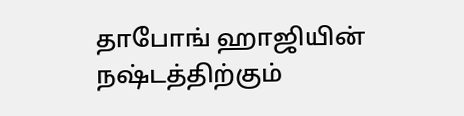தாபோங் ஹாஜியின் நஷ்டத்திற்கும்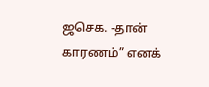ஜசெக. -தான் காரணம்” எனக்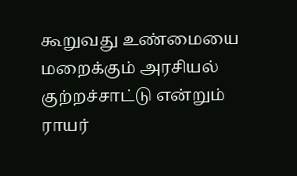கூறுவது உண்மையை மறைக்கும் அரசியல் குற்றச்சாட்டு என்றும் ராயர்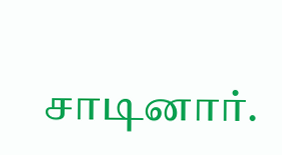சாடினார்.